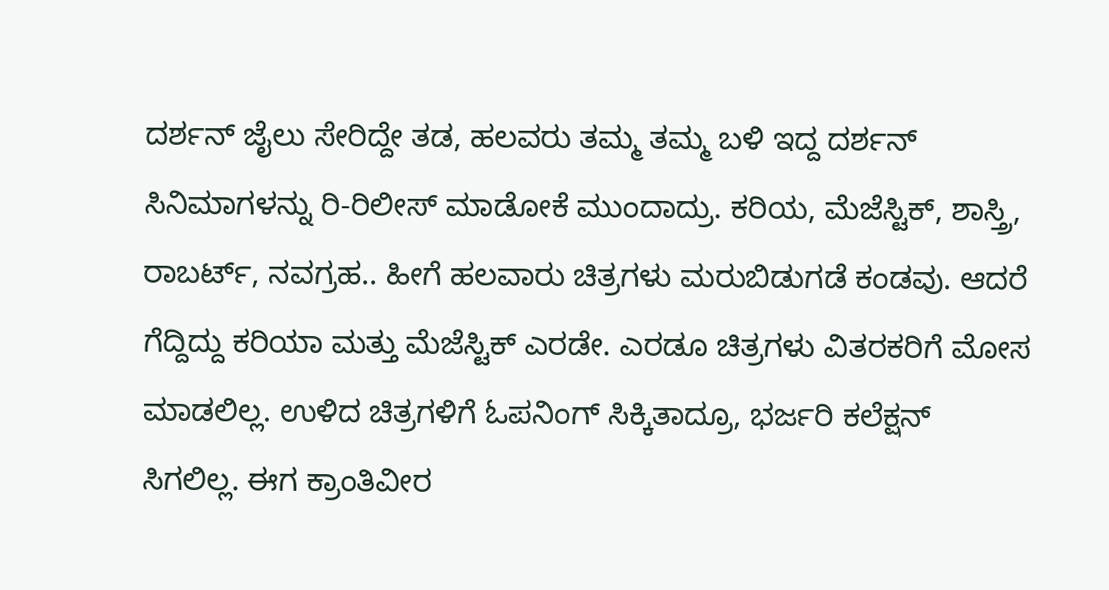ದರ್ಶನ್ ಜೈಲು ಸೇರಿದ್ದೇ ತಡ, ಹಲವರು ತಮ್ಮ ತಮ್ಮ ಬಳಿ ಇದ್ದ ದರ್ಶನ್ ಸಿನಿಮಾಗಳನ್ನು ರಿ-ರಿಲೀಸ್ ಮಾಡೋಕೆ ಮುಂದಾದ್ರು. ಕರಿಯ, ಮೆಜೆಸ್ಟಿಕ್, ಶಾಸ್ತ್ರಿ, ರಾಬರ್ಟ್, ನವಗ್ರಹ.. ಹೀಗೆ ಹಲವಾರು ಚಿತ್ರಗಳು ಮರುಬಿಡುಗಡೆ ಕಂಡವು. ಆದರೆ ಗೆದ್ದಿದ್ದು ಕರಿಯಾ ಮತ್ತು ಮೆಜೆಸ್ಟಿಕ್ ಎರಡೇ. ಎರಡೂ ಚಿತ್ರಗಳು ವಿತರಕರಿಗೆ ಮೋಸ ಮಾಡಲಿಲ್ಲ. ಉಳಿದ ಚಿತ್ರಗಳಿಗೆ ಓಪನಿಂಗ್ ಸಿಕ್ಕಿತಾದ್ರೂ, ಭರ್ಜರಿ ಕಲೆಕ್ಷನ್ ಸಿಗಲಿಲ್ಲ. ಈಗ ಕ್ರಾಂತಿವೀರ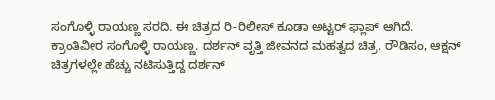ಸಂಗೊಳ್ಳಿ ರಾಯಣ್ಣ ಸರದಿ. ಈ ಚಿತ್ರದ ರಿ-ರಿಲೀಸ್ ಕೂಡಾ ಅಟ್ಟರ್ ಫ್ಲಾಪ್ ಆಗಿದೆ.
ಕ್ರಾಂತಿವೀರ ಸಂಗೊಳ್ಳಿ ರಾಯಣ್ಣ. ದರ್ಶನ್ ವೃತ್ತಿ ಜೀವನದ ಮಹತ್ವದ ಚಿತ್ರ. ರೌಡಿಸಂ, ಆಕ್ಷನ್ ಚಿತ್ರಗಳಲ್ಲೇ ಹೆಚ್ಚು ನಟಿಸುತ್ತಿದ್ದ ದರ್ಶನ್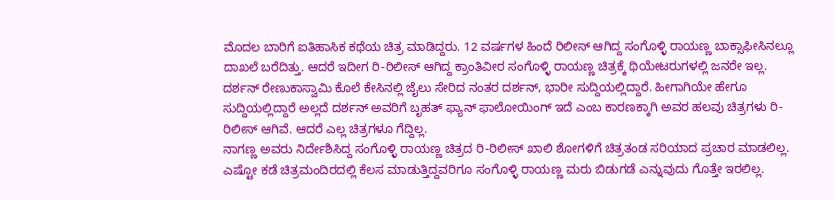ಮೊದಲ ಬಾರಿಗೆ ಐತಿಹಾಸಿಕ ಕಥೆಯ ಚಿತ್ರ ಮಾಡಿದ್ದರು. 12 ವರ್ಷಗಳ ಹಿಂದೆ ರಿಲೀಸ್ ಆಗಿದ್ದ ಸಂಗೊಳ್ಳಿ ರಾಯಣ್ಣ ಬಾಕ್ಸಾಫೀಸಿನಲ್ಲೂ ದಾಖಲೆ ಬರೆದಿತ್ತು. ಆದರೆ ಇದೀಗ ರಿ-ರಿಲೀಸ್ ಆಗಿದ್ದ ಕ್ರಾಂತಿವೀರ ಸಂಗೊಳ್ಳಿ ರಾಯಣ್ಣ ಚಿತ್ರಕ್ಕೆ ಥಿಯೇಟರುಗಳಲ್ಲಿ ಜನರೇ ಇಲ್ಲ.
ದರ್ಶನ್ ರೇಣುಕಾಸ್ವಾಮಿ ಕೊಲೆ ಕೇಸಿನಲ್ಲಿ ಜೈಲು ಸೇರಿದ ನಂತರ ದರ್ಶನ್, ಭಾರೀ ಸುದ್ದಿಯಲ್ಲಿದ್ದಾರೆ. ಹೀಗಾಗಿಯೇ ಹೇಗೂ ಸುದ್ದಿಯಲ್ಲಿದ್ದಾರೆ ಅಲ್ಲದೆ ದರ್ಶನ್ ಅವರಿಗೆ ಬೃಹತ್ ಫ್ಯಾನ್ ಫಾಲೋಯಿಂಗ್ ಇದೆ ಎಂಬ ಕಾರಣಕ್ಕಾಗಿ ಅವರ ಹಲವು ಚಿತ್ರಗಳು ರಿ-ರಿಲೀಸ್ ಆಗಿವೆ. ಆದರೆ ಎಲ್ಲ ಚಿತ್ರಗಳೂ ಗೆದ್ದಿಲ್ಲ.
ನಾಗಣ್ಣ ಅವರು ನಿರ್ದೇಶಿಸಿದ್ದ ಸಂಗೊಳ್ಳಿ ರಾಯಣ್ಣ ಚಿತ್ರದ ರಿ-ರಿಲೀಸ್ ಖಾಲಿ ಶೋಗಳಿಗೆ ಚಿತ್ರತಂಡ ಸರಿಯಾದ ಪ್ರಚಾರ ಮಾಡಲಿಲ್ಲ. ಎಷ್ಟೋ ಕಡೆ ಚಿತ್ರಮಂದಿರದಲ್ಲಿ ಕೆಲಸ ಮಾಡುತ್ತಿದ್ದವರಿಗೂ ಸಂಗೊಳ್ಳಿ ರಾಯಣ್ಣ ಮರು ಬಿಡುಗಡೆ ಎನ್ನುವುದು ಗೊತ್ತೇ ಇರಲಿಲ್ಲ.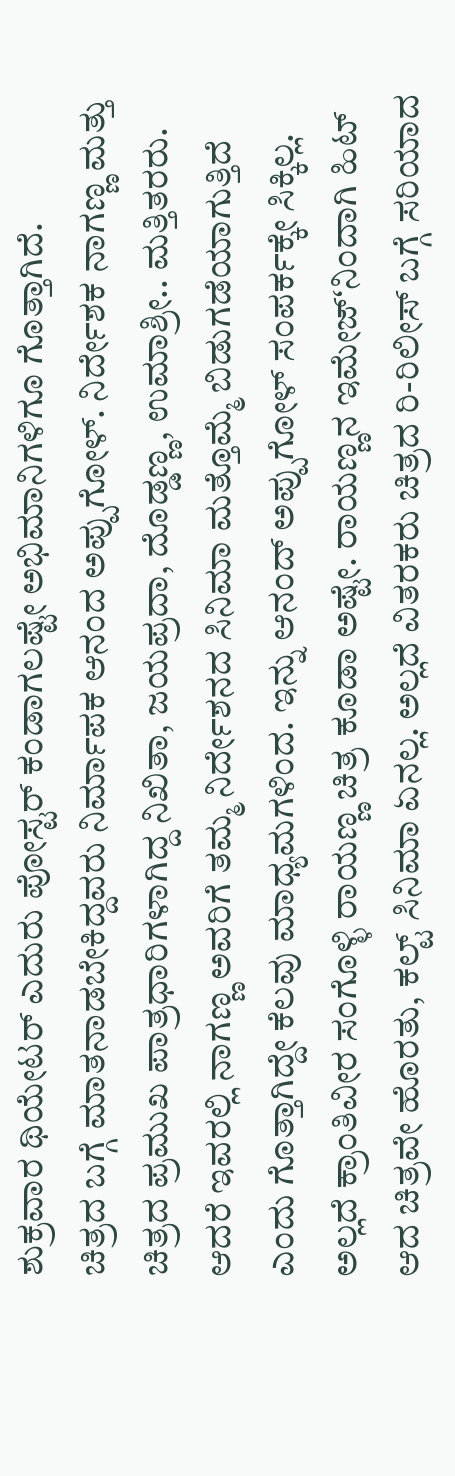ಶುಕ್ರವಾರ ಥಿಯೇಟರ್ ಎದುರು ಪೋಸ್ಟರ್ ಕಂಡಾಗಲಷ್ಟೇ ಅಭಿಮಾನಿಗಳಿಗೂ ಗೊತ್ತಾಗಿದೆ.
ಚಿತ್ರದ ಬಗ್ಗೆ ಮಾತನಾಡಬೇಕಿದ್ದವರು ನಿರ್ಮಾಪಕ ಆನಂದ ಅಪ್ಪುಗೋಳ್. ನಿರ್ದೇಶಕ ನಾಗಣ್ಣ ಮತ್ತು ಚಿತ್ರದ ಪ್ರಮುಖ ಪಾತ್ರಧಾರಿಗಳಾಗಿದ್ದ ನಿಖಿತಾ, ಜಯಪ್ರದಾ, ದೊಡ್ಡಣ್ಣ, ಉಮಾಶ್ರೀ.. ಮತ್ತಿತರರು. ಆದರೆ ಇವರಲ್ಲಿ ನಾಗಣ್ಣ ಅವರಿಗೆ ತಮ್ಮ ನಿರ್ದೇಶನದ ಸಿನಿಮಾ ಮತ್ತೊಮ್ಮೆ ಬಿಡುಗಡೆಯಾಗುತ್ತಿದೆ ಎಂದು ಗೊತ್ತಾಗಿದ್ದೇ ಕೆಲವು ಮಾಧ್ಯಮಗಳಿಂದ. ಇನ್ನು ಆನಂದ್ ಅಪ್ಪುಗೋಳ್ ಸಂಪರ್ಕಕ್ಕೇ ಸಿಕ್ಕಿಲ್ಲ.
ಅಲ್ಲದೆ ಕ್ರಾಂತಿವೀರ ಸಂಗೊಳ್ಳಿ ರಾಯಣ್ಣ ಚಿತ್ರ ಕೂಡಾ ಅಷ್ಟೇ. ರಾಯಣ್ಣನ ಇಮೇಜ್ʻನಿಂದಾಗಿ ಹಿಟ್ ಆದ ಚಿತ್ರವೇ ಹೊರತು, ಕಲ್ಟ್ ಸಿನಿಮಾ ಏನಲ್ಲ. ಅಲ್ಲದೆ ವಿತರಕರು ಚಿತ್ರದ ರಿ-ರಿಲೀಸ್ ಬಗ್ಗೆ ಸರಿಯಾದ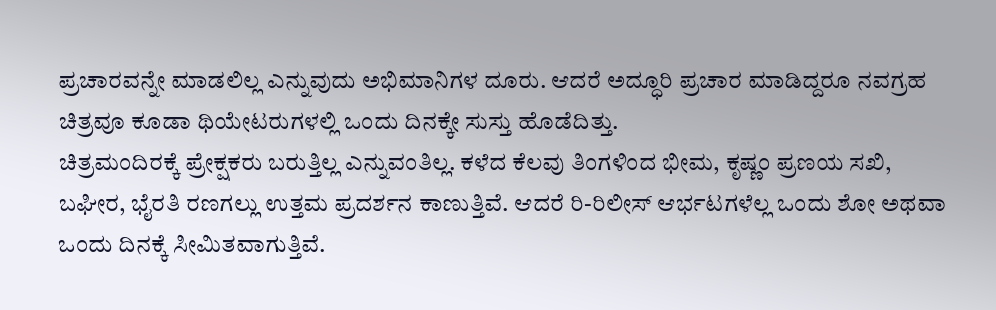ಪ್ರಚಾರವನ್ನೇ ಮಾಡಲಿಲ್ಲ ಎನ್ನುವುದು ಅಭಿಮಾನಿಗಳ ದೂರು. ಆದರೆ ಅದ್ಧೂರಿ ಪ್ರಚಾರ ಮಾಡಿದ್ದರೂ ನವಗ್ರಹ ಚಿತ್ರವೂ ಕೂಡಾ ಥಿಯೇಟರುಗಳಲ್ಲಿ ಒಂದು ದಿನಕ್ಕೇ ಸುಸ್ತು ಹೊಡೆದಿತ್ತು.
ಚಿತ್ರಮಂದಿರಕ್ಕೆ ಪ್ರೇಕ್ಷಕರು ಬರುತ್ತಿಲ್ಲ ಎನ್ನುವಂತಿಲ್ಲ. ಕಳೆದ ಕೆಲವು ತಿಂಗಳಿಂದ ಭೀಮ, ಕೃಷ್ಣಂ ಪ್ರಣಯ ಸಖಿ, ಬಘೀರ, ಭೈರತಿ ರಣಗಲ್ಲು ಉತ್ತಮ ಪ್ರದರ್ಶನ ಕಾಣುತ್ತಿವೆ. ಆದರೆ ರಿ-ರಿಲೀಸ್ ಆರ್ಭಟಗಳೆಲ್ಲ ಒಂದು ಶೋ ಅಥವಾ ಒಂದು ದಿನಕ್ಕೆ ಸೀಮಿತವಾಗುತ್ತಿವೆ.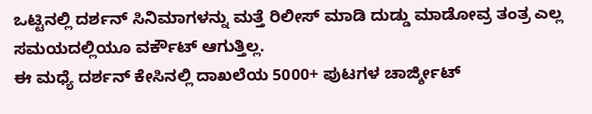ಒಟ್ಟಿನಲ್ಲಿ ದರ್ಶನ್ ಸಿನಿಮಾಗಳನ್ನು ಮತ್ತೆ ರಿಲೀಸ್ ಮಾಡಿ ದುಡ್ಡು ಮಾಡೋವ್ರ ತಂತ್ರ ಎಲ್ಲ ಸಮಯದಲ್ಲಿಯೂ ವರ್ಕೌಟ್ ಆಗುತ್ತಿಲ್ಲ.
ಈ ಮಧ್ಯೆ ದರ್ಶನ್ ಕೇಸಿನಲ್ಲಿ ದಾಖಲೆಯ 5000+ ಪುಟಗಳ ಚಾರ್ಜ್ಶೀಟ್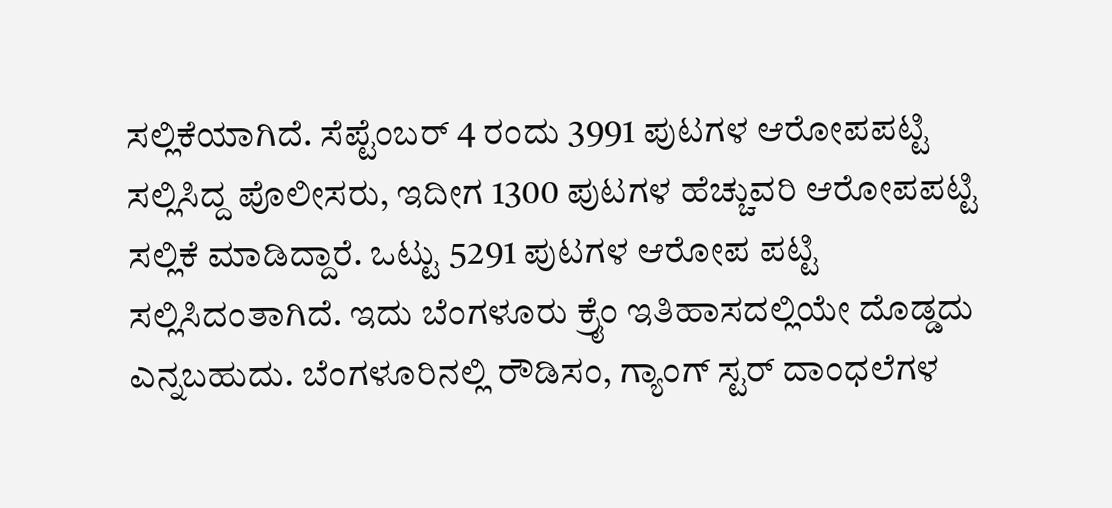ಸಲ್ಲಿಕೆಯಾಗಿದೆ. ಸೆಪ್ಟೆಂಬರ್ 4 ರಂದು 3991 ಪುಟಗಳ ಆರೋಪಪಟ್ಟಿ ಸಲ್ಲಿಸಿದ್ದ ಪೊಲೀಸರು, ಇದೀಗ 1300 ಪುಟಗಳ ಹೆಚ್ಚುವರಿ ಆರೋಪಪಟ್ಟಿ ಸಲ್ಲಿಕೆ ಮಾಡಿದ್ದಾರೆ. ಒಟ್ಟು 5291 ಪುಟಗಳ ಆರೋಪ ಪಟ್ಟಿ ಸಲ್ಲಿಸಿದಂತಾಗಿದೆ. ಇದು ಬೆಂಗಳೂರು ಕ್ರೈಂ ಇತಿಹಾಸದಲ್ಲಿಯೇ ದೊಡ್ಡದು ಎನ್ನಬಹುದು. ಬೆಂಗಳೂರಿನಲ್ಲಿ ರೌಡಿಸಂ, ಗ್ಯಾಂಗ್ ಸ್ಟರ್ ದಾಂಧಲೆಗಳ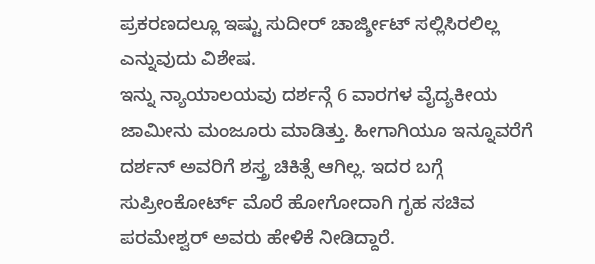ಪ್ರಕರಣದಲ್ಲೂ ಇಷ್ಟು ಸುದೀರ್ ಚಾರ್ಜ್ಶೀಟ್ ಸಲ್ಲಿಸಿರಲಿಲ್ಲ ಎನ್ನುವುದು ವಿಶೇಷ.
ಇನ್ನು ನ್ಯಾಯಾಲಯವು ದರ್ಶನ್ಗೆ 6 ವಾರಗಳ ವೈದ್ಯಕೀಯ ಜಾಮೀನು ಮಂಜೂರು ಮಾಡಿತ್ತು. ಹೀಗಾಗಿಯೂ ಇನ್ನೂವರೆಗೆ ದರ್ಶನ್ ಅವರಿಗೆ ಶಸ್ತ್ರ ಚಿಕಿತ್ಸೆ ಆಗಿಲ್ಲ. ಇದರ ಬಗ್ಗೆ ಸುಪ್ರೀಂಕೋರ್ಟ್ ಮೊರೆ ಹೋಗೋದಾಗಿ ಗೃಹ ಸಚಿವ ಪರಮೇಶ್ವರ್ ಅವರು ಹೇಳಿಕೆ ನೀಡಿದ್ದಾರೆ.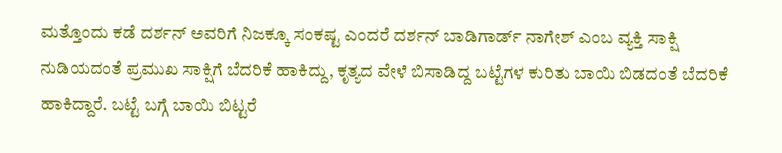ಮತ್ತೊಂದು ಕಡೆ ದರ್ಶನ್ ಅವರಿಗೆ ನಿಜಕ್ಕೂ ಸಂಕಷ್ಟ ಎಂದರೆ ದರ್ಶನ್ ಬಾಡಿಗಾರ್ಡ್ ನಾಗೇಶ್ ಎಂಬ ವ್ಯಕ್ತಿ ಸಾಕ್ಷಿ ನುಡಿಯದಂತೆ ಪ್ರಮುಖ ಸಾಕ್ಷಿಗೆ ಬೆದರಿಕೆ ಹಾಕಿದ್ದು, ಕೃತ್ಯದ ವೇಳೆ ಬಿಸಾಡಿದ್ದ ಬಟ್ಟೆಗಳ ಕುರಿತು ಬಾಯಿ ಬಿಡದಂತೆ ಬೆದರಿಕೆ ಹಾಕಿದ್ದಾರೆ. ಬಟ್ಟೆ ಬಗ್ಗೆ ಬಾಯಿ ಬಿಟ್ಟರೆ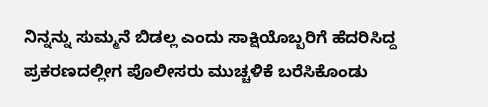ನಿನ್ನನ್ನು ಸುಮ್ಮನೆ ಬಿಡಲ್ಲ ಎಂದು ಸಾಕ್ಷಿಯೊಬ್ಬರಿಗೆ ಹೆದರಿಸಿದ್ದ ಪ್ರಕರಣದಲ್ಲೀಗ ಪೊಲೀಸರು ಮುಚ್ಚಳಿಕೆ ಬರೆಸಿಕೊಂಡು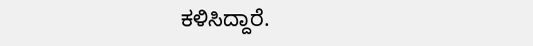ಕಳಿಸಿದ್ದಾರೆ.